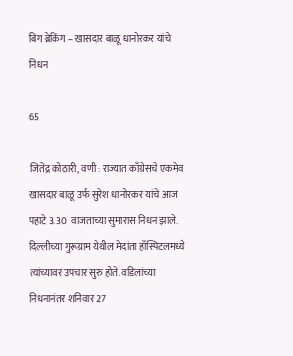बिग ब्रेकिंग – खासदार बाळू धानोरकर यांचे निधन

65

जितेंद्र कोठारी, वणी : राज्यात काँग्रेसचे एकमेव खासदार बाळू उर्फ सुरेश धानोरकर यांचे आज पहाटे 3.30  वाजताच्या सुमारास निधन झाले. दिल्लीच्या गुरूग्राम येथील मेदांता हॉस्पिटलमध्ये त्यांच्यावर उपचार सुरु होते. वडिलांच्या निधनानंतर शनिवार 27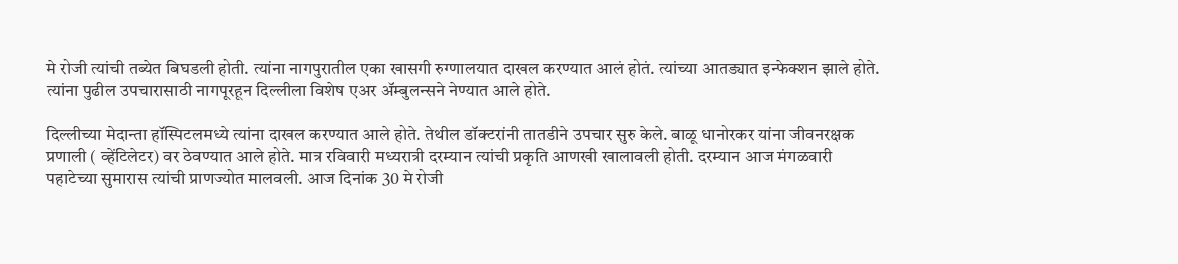मे रोजी त्यांची तब्येत बिघडली होती. त्यांना नागपुरातील एका खासगी रुग्णालयात दाखल करण्यात आलं होतं. त्यांच्या आतड्यात इन्फेक्शन झाले होते. त्यांना पुढील उपचारासाठी नागपूरहून दिल्लीला विशेष एअर ॲम्बुलन्सने नेण्यात आले होते.

दिल्लीच्या मेदान्ता हॉस्पिटलमध्ये त्यांना दाखल करण्यात आले होते. तेथील डॉक्टरांनी तातडीने उपचार सुरु केले. बाळू धानोरकर यांना जीवनरक्षक प्रणाली ( व्हेंटिलेटर) वर ठेवण्यात आले होते. मात्र रविवारी मध्यरात्री दरम्यान त्यांची प्रकृति आणखी खालावली होती. दरम्यान आज मंगळवारी पहाटेच्या सुमारास त्यांची प्राणज्योत मालवली. आज दिनांक 30 मे रोजी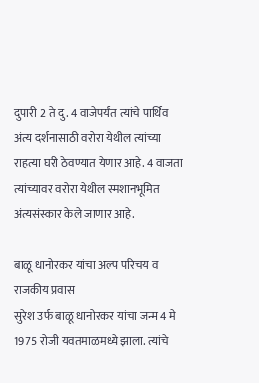दुपारी 2 ते दु. 4 वाजेपर्यंत त्यांचे पार्थिव अंत्य दर्शनासाठी वरोरा येथील त्यांच्या राहत्या घरी ठेवण्यात येणार आहे. 4 वाजता त्यांच्यावर वरोरा येथील स्मशानभूमित अंत्यसंस्कार केले जाणार आहे.

बाळू धानोरकर यांचा अल्प परिचय व राजकीय प्रवास
सुरेश उर्फ बाळू धानोरकर यांचा जन्म 4 मे 1975 रोजी यवतमाळमध्ये झाला. त्यांचे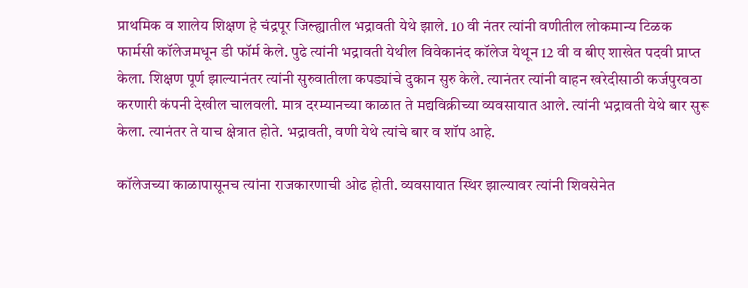प्राथमिक व शालेय शिक्षण हे चंद्रपूर जिल्ह्यातील भद्रावती येथे झाले. 10 वी नंतर त्यांनी वणीतील लोकमान्य टिळक फार्मसी कॉलेजमधून डी फॉर्म केले. पुढे त्यांनी भद्रावती येथील विवेकानंद कॉलेज येथून 12 वी व बीए शाखेत पदवी प्राप्त केला. शिक्षण पूर्ण झाल्यानंतर त्यांनी सुरुवातीला कपड्यांचे दुकान सुरु केले. त्यानंतर त्यांनी वाहन खरेदीसाठी कर्जपुरवठा करणारी कंपनी देखील चालवली. मात्र दरम्यानच्या काळात ते मद्यविक्रीच्या व्यवसायात आले. त्यांनी भद्रावती येथे बार सुरू केला. त्यानंतर ते याच क्षेत्रात होते. भद्रावती, वणी येथे त्यांचे बार व शॉप आहे.

कॉलेजच्या काळापासूनच त्यांना राजकारणाची ओढ होती. व्यवसायात स्थिर झाल्यावर त्यांनी शिवसेनेत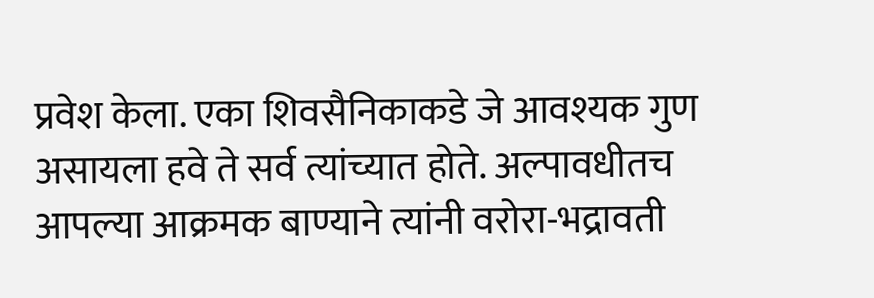प्रवेश केला. एका शिवसैनिकाकडे जे आवश्यक गुण असायला हवे ते सर्व त्यांच्यात होते. अल्पावधीतच आपल्या आक्रमक बाण्याने त्यांनी वरोरा-भद्रावती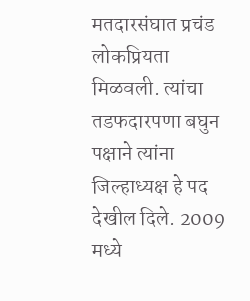मतदारसंघात प्रचंड लोकप्रियता मिळवली. त्यांचा तडफदारपणा बघुन पक्षाने त्यांना जिल्हाध्यक्ष हे पद देखील दिले. 2009 मध्ये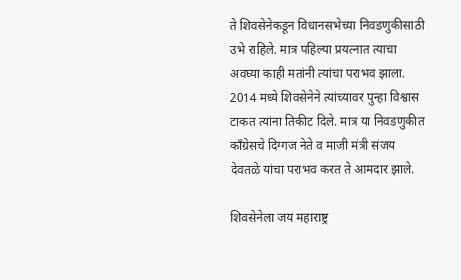ते शिवसेनेकडून विधानसभेच्या निवडणुकीसाठी उभे राहिले. मात्र पहिल्या प्रयत्नात त्याचा अवघ्या काही मतांनी त्यांचा पराभव झाला. 2014 मध्ये शिवसेनेने त्यांच्यावर पुन्हा विश्वास टाकत त्यांना तिकीट दिले. मात्र या निवडणुकीत काँग्रेसचे दिग्गज नेते व माजी मंत्री संजय देवतळे यांचा पराभव करत ते आमदार झाले.

शिवसेनेला जय महाराष्ट्र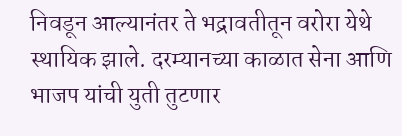निवडून आल्यानंतर ते भद्रावतीतून वरोरा येथे स्थायिक झाले. दरम्यानच्या काळात सेना आणि भाजप यांची युती तुटणार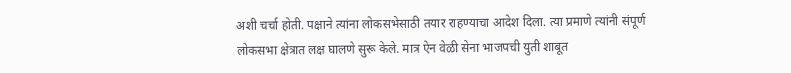अशी चर्चा होती. पक्षाने त्यांना लोकसभेसाठी तयार राहण्याचा आदेश दिला. त्या प्रमाणे त्यांनी संपूर्ण लोकसभा क्षेत्रात लक्ष घालणे सुरू केले. मात्र ऐन वेळी सेना भाजपची युती शाबूत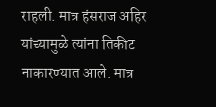राहली. मात्र हंसराज अहिर यांच्यामुळे त्यांना तिकीट नाकारण्यात आले. मात्र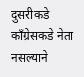दुसरीकडे काँग्रेसकडे नेता नसल्याने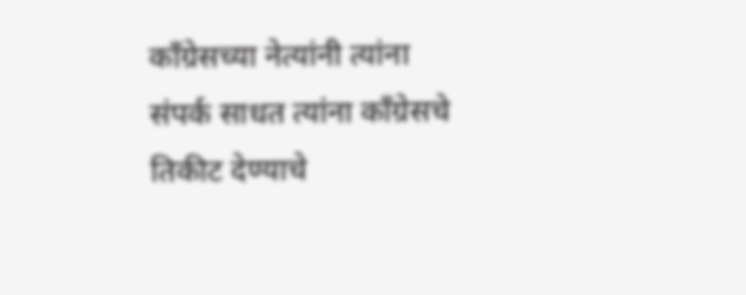काँग्रेसच्या नेत्यांनी त्यांना संपर्क साधत त्यांना काँग्रेसचे तिकीट देण्याचे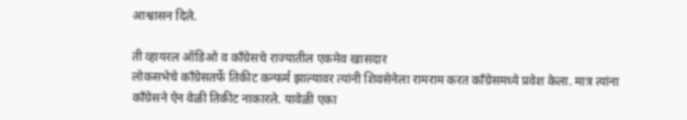आश्वासन दिले.

ती व्हायरल ऑडिओ व काँग्रेसचे राज्यातील एकमेव खासदार
लोकसभेचे काँग्रेसतर्फे तिकीट कन्फर्म झाल्यावर त्यांनी शिवसेनेला रामराम करत काँग्रेसमध्ये प्रवेश केला. मात्र त्यांना काँग्रेसने ऐन वेळी तिकीट नाकारले. यावेळी एका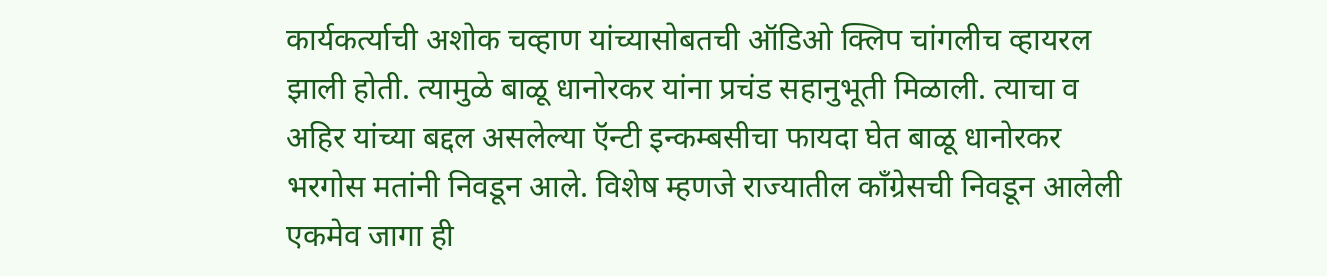कार्यकर्त्याची अशोक चव्हाण यांच्यासोबतची ऑडिओ क्लिप चांगलीच व्हायरल झाली होती. त्यामुळे बाळू धानोरकर यांना प्रचंड सहानुभूती मिळाली. त्याचा व अहिर यांच्या बद्दल असलेल्या ऍन्टी इन्कम्बसीचा फायदा घेत बाळू धानोरकर भरगोस मतांनी निवडून आले. विशेष म्हणजे राज्यातील काँग्रेसची निवडून आलेली एकमेव जागा ही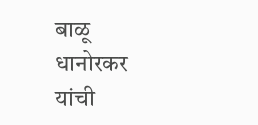बाळू धानोरकर यांची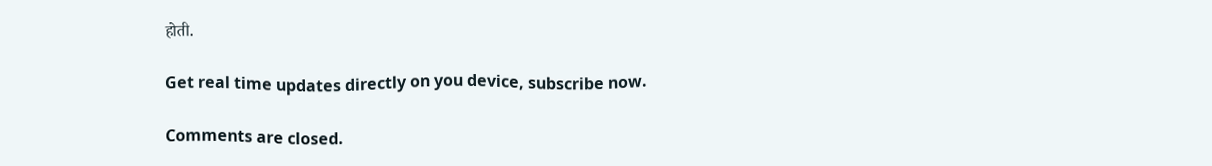होती.

Get real time updates directly on you device, subscribe now.

Comments are closed.